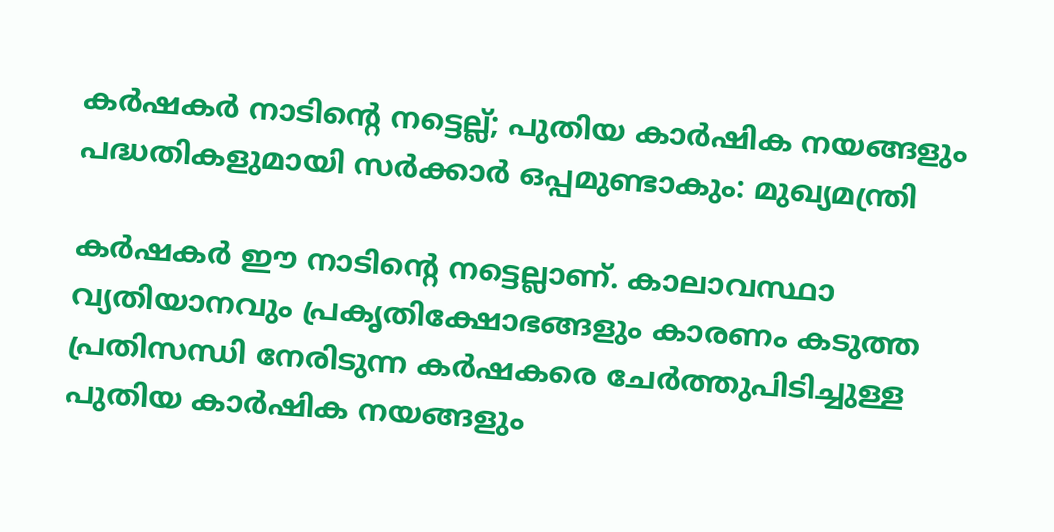കർഷകർ നാടിന്റെ നട്ടെല്ല്; പുതിയ കാർഷിക നയങ്ങളും പദ്ധതികളുമായി സർക്കാർ ഒപ്പമുണ്ടാകും: മുഖ്യമന്ത്രി

കർഷകർ ഈ നാടിന്റെ നട്ടെല്ലാണ്. കാലാവസ്ഥാ വ്യതിയാനവും പ്രകൃതിക്ഷോഭങ്ങളും കാരണം കടുത്ത പ്രതിസന്ധി നേരിടുന്ന കർഷകരെ ചേർത്തുപിടിച്ചുള്ള പുതിയ കാർഷിക നയങ്ങളും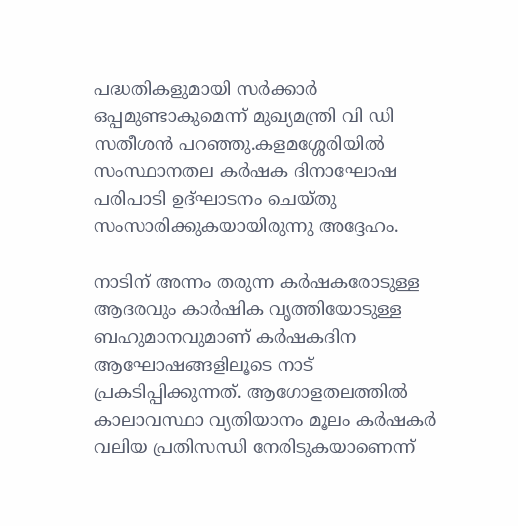പദ്ധതികളുമായി സർക്കാർ ഒപ്പമുണ്ടാകുമെന്ന് മുഖ്യമന്ത്രി വി ഡി സതീശൻ പറഞ്ഞു.കളമശ്ശേരിയിൽ സംസ്ഥാനതല കർഷക ദിനാഘോഷ പരിപാടി ഉദ്ഘാടനം ചെയ്തു സംസാരിക്കുകയായിരുന്നു അദ്ദേഹം.

നാടിന് അന്നം തരുന്ന കർഷകരോടുള്ള ആദരവും കാർഷിക വൃത്തിയോടുള്ള ബഹുമാനവുമാണ് കർഷകദിന ആഘോഷങ്ങളിലൂടെ നാട് പ്രകടിപ്പിക്കുന്നത്. ആഗോളതലത്തിൽ കാലാവസ്ഥാ വ്യതിയാനം മൂലം കർഷകർ വലിയ പ്രതിസന്ധി നേരിടുകയാണെന്ന്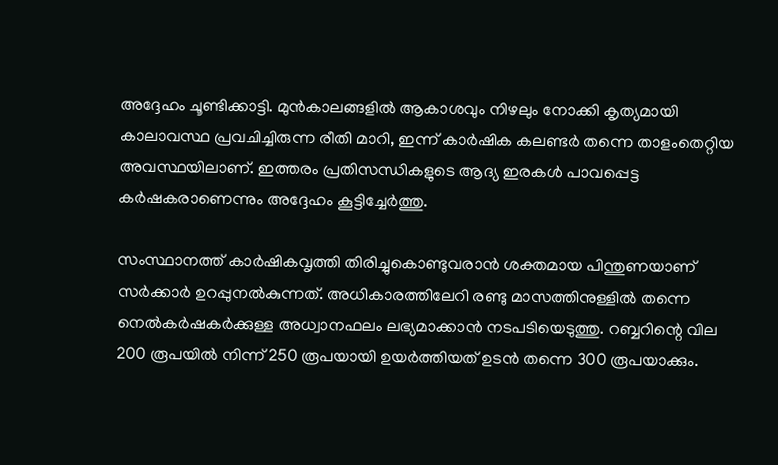അദ്ദേഹം ചൂണ്ടിക്കാട്ടി. മുൻകാലങ്ങളിൽ ആകാശവും നിഴലും നോക്കി കൃത്യമായി കാലാവസ്ഥ പ്രവചിച്ചിരുന്ന രീതി മാറി, ഇന്ന് കാർഷിക കലണ്ടർ തന്നെ താളംതെറ്റിയ അവസ്ഥയിലാണ്. ഇത്തരം പ്രതിസന്ധികളുടെ ആദ്യ ഇരകൾ പാവപ്പെട്ട കർഷകരാണെന്നും അദ്ദേഹം കൂട്ടിച്ചേർത്തു.

സംസ്ഥാനത്ത് കാർഷികവൃത്തി തിരിച്ചുകൊണ്ടുവരാൻ ശക്തമായ പിന്തുണയാണ് സർക്കാർ ഉറപ്പുനൽകുന്നത്. അധികാരത്തിലേറി രണ്ടു മാസത്തിനുള്ളിൽ തന്നെ നെൽകർഷകർക്കുള്ള അധ്വാനഫലം ലഭ്യമാക്കാൻ നടപടിയെടുത്തു. റബ്ബറിന്റെ വില 200 രൂപയിൽ നിന്ന് 250 രൂപയായി ഉയർത്തിയത് ഉടൻ തന്നെ 300 രൂപയാക്കും.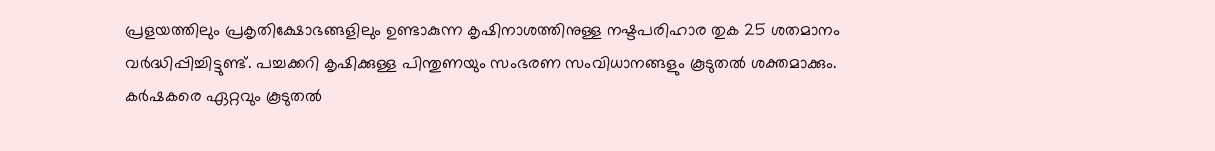പ്രളയത്തിലും പ്രകൃതിക്ഷോഭങ്ങളിലും ഉണ്ടാകുന്ന കൃഷിനാശത്തിനുള്ള നഷ്ടപരിഹാര തുക 25 ശതമാനം വർദ്ധിപ്പിച്ചിട്ടുണ്ട്. പച്ചക്കറി കൃഷിക്കുള്ള പിന്തുണയും സംഭരണ സംവിധാനങ്ങളും കൂടുതൽ ശക്തമാക്കും.
കർഷകരെ ഏറ്റവും കൂടുതൽ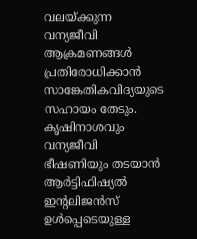വലയ്ക്കുന്ന വന്യജീവി ആക്രമണങ്ങൾ പ്രതിരോധിക്കാൻ സാങ്കേതികവിദ്യയുടെ സഹായം തേടും. കൃഷിനാശവും വന്യജീവി ഭീഷണിയും തടയാൻ ആർട്ടിഫിഷ്യൽ ഇന്റലിജൻസ് ഉൾപ്പെടെയുള്ള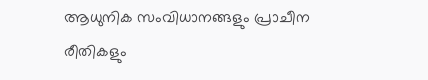ആധുനിക സംവിധാനങ്ങളും പ്രാചീന രീതികളും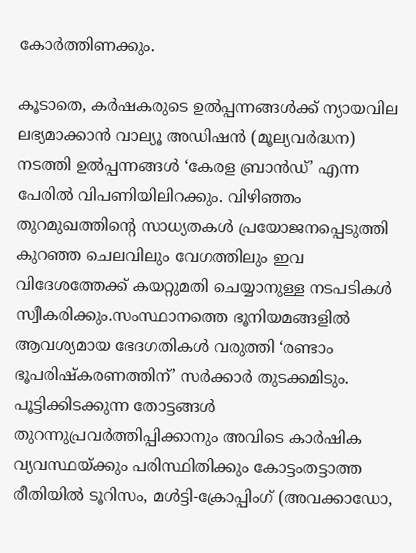കോർത്തിണക്കും.

കൂടാതെ, കർഷകരുടെ ഉൽപ്പന്നങ്ങൾക്ക് ന്യായവില ലഭ്യമാക്കാൻ വാല്യൂ അഡിഷൻ (മൂല്യവർദ്ധന) നടത്തി ഉൽപ്പന്നങ്ങൾ ‘കേരള ബ്രാൻഡ്’ എന്ന പേരിൽ വിപണിയിലിറക്കും. വിഴിഞ്ഞം തുറമുഖത്തിന്റെ സാധ്യതകൾ പ്രയോജനപ്പെടുത്തി കുറഞ്ഞ ചെലവിലും വേഗത്തിലും ഇവ വിദേശത്തേക്ക് കയറ്റുമതി ചെയ്യാനുള്ള നടപടികൾ സ്വീകരിക്കും.സംസ്ഥാനത്തെ ഭൂനിയമങ്ങളിൽ ആവശ്യമായ ഭേദഗതികൾ വരുത്തി ‘രണ്ടാം ഭൂപരിഷ്കരണത്തിന്’ സർക്കാർ തുടക്കമിടും. പൂട്ടിക്കിടക്കുന്ന തോട്ടങ്ങൾ തുറന്നുപ്രവർത്തിപ്പിക്കാനും അവിടെ കാർഷിക വ്യവസ്ഥയ്ക്കും പരിസ്ഥിതിക്കും കോട്ടംതട്ടാത്ത രീതിയിൽ ടൂറിസം, മൾട്ടി-ക്രോപ്പിംഗ് (അവക്കാഡോ,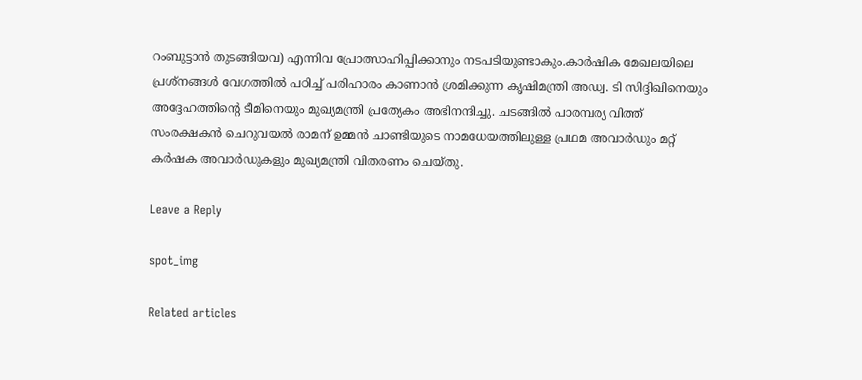റംബുട്ടാൻ തുടങ്ങിയവ) എന്നിവ പ്രോത്സാഹിപ്പിക്കാനും നടപടിയുണ്ടാകും.കാർഷിക മേഖലയിലെ പ്രശ്നങ്ങൾ വേഗത്തിൽ പഠിച്ച് പരിഹാരം കാണാൻ ശ്രമിക്കുന്ന കൃഷിമന്ത്രി അഡ്വ. ടി സിദ്ദിഖിനെയും അദ്ദേഹത്തിന്റെ ടീമിനെയും മുഖ്യമന്ത്രി പ്രത്യേകം അഭിനന്ദിച്ചു. ചടങ്ങിൽ പാരമ്പര്യ വിത്ത് സംരക്ഷകൻ ചെറുവയൽ രാമന് ഉമ്മൻ ചാണ്ടിയുടെ നാമധേയത്തിലുള്ള പ്രഥമ അവാർഡും മറ്റ് കർഷക അവാർഡുകളും മുഖ്യമന്ത്രി വിതരണം ചെയ്തു.

Leave a Reply

spot_img

Related articles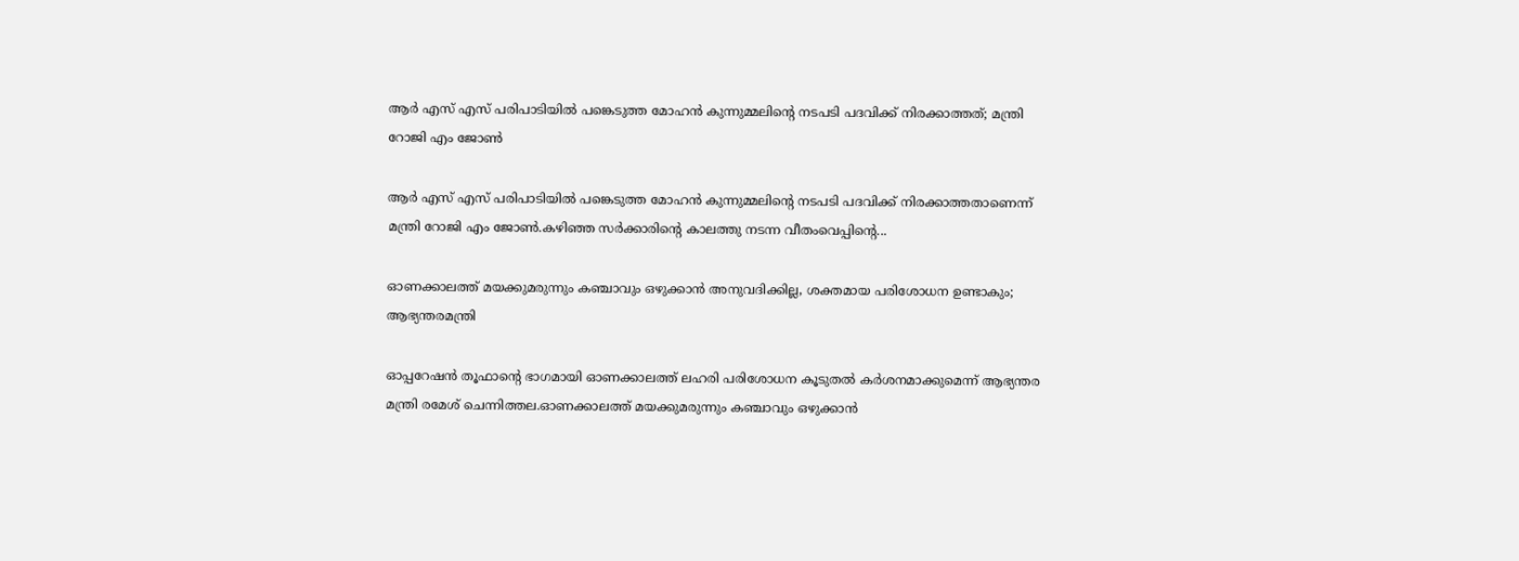ആർ എസ്‌ എസ്‌ പരിപാടിയിൽ പങ്കെടുത്ത മോഹൻ കുന്നുമ്മലിന്റെ നടപടി പദവിക്ക് നിരക്കാത്തത്; മന്ത്രി റോജി എം ജോൺ

ആർ എസ്‌ എസ്‌ പരിപാടിയിൽ പങ്കെടുത്ത മോഹൻ കുന്നുമ്മലിന്റെ നടപടി പദവിക്ക് നിരക്കാത്തതാണെന്ന് മന്ത്രി റോജി എം ജോൺ.കഴിഞ്ഞ സർക്കാരിന്റെ കാലത്തു നടന്ന വീതംവെപ്പിന്റെ...

ഓണക്കാലത്ത് മയക്കുമരുന്നും കഞ്ചാവും ഒഴുക്കാൻ അനുവദിക്കില്ല, ശക്തമായ പരിശോധന ഉണ്ടാകും; ആഭ്യന്തരമന്ത്രി

ഓപ്പറേഷൻ തൂഫാന്റെ ഭാഗമായി ഓണക്കാലത്ത് ലഹരി പരിശോധന കൂടുതൽ കർശനമാക്കുമെന്ന് ആഭ്യന്തര മന്ത്രി രമേശ് ചെന്നിത്തല.ഓണക്കാലത്ത് മയക്കുമരുന്നും കഞ്ചാവും ഒഴുക്കാൻ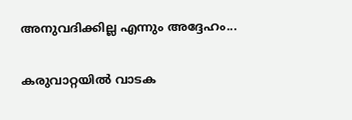അനുവദിക്കില്ല എന്നും അദ്ദേഹം...

കരുവാറ്റയിൽ വാടക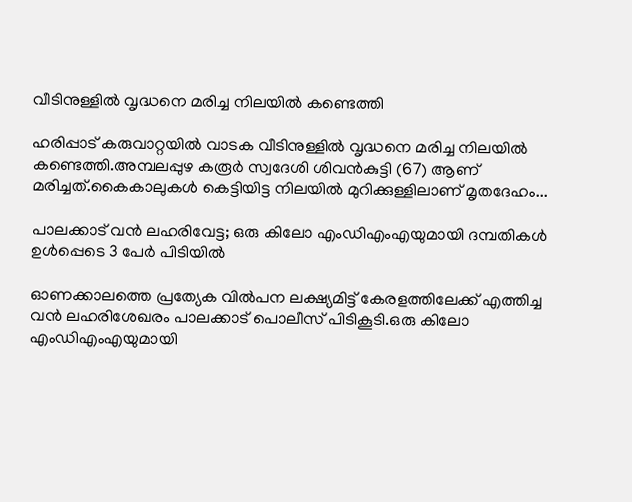വീടിനുള്ളിൽ വൃദ്ധനെ മരിച്ച നിലയിൽ കണ്ടെത്തി

ഹരിപ്പാട് കരുവാറ്റയിൽ വാടക വീടിനുള്ളിൽ വൃദ്ധനെ മരിച്ച നിലയിൽ കണ്ടെത്തി.അമ്പലപ്പുഴ കരൂർ സ്വദേശി ശിവൻകുട്ടി (67) ആണ് മരിച്ചത്.കൈകാലുകൾ കെട്ടിയിട്ട നിലയിൽ മുറിക്കുള്ളിലാണ് മൃതദേഹം...

പാലക്കാട് വൻ ലഹരിവേട്ട; ഒരു കിലോ എംഡിഎംഎയുമായി ദമ്പതികൾ ഉൾപ്പെടെ 3 പേർ പിടിയിൽ

ഓണക്കാലത്തെ പ്രത്യേക വിൽപന ലക്ഷ്യമിട്ട് കേരളത്തിലേക്ക് എത്തിച്ച വൻ ലഹരിശേഖരം പാലക്കാട് പൊലീസ് പിടികൂടി.ഒരു കിലോ എംഡിഎംഎയുമായി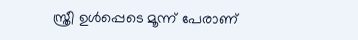സ്ത്രീ ഉൾപ്പെടെ മൂന്ന് പേരാണ്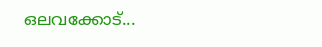ഒലവക്കോട്...